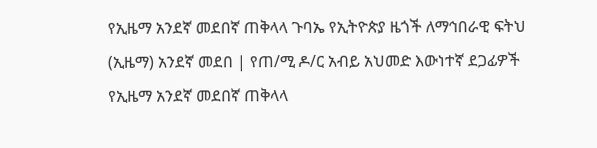የኢዜማ አንደኛ መደበኛ ጠቅላላ ጉባኤ የኢትዮጵያ ዜጎች ለማኅበራዊ ፍትህ (ኢዜማ) አንደኛ መደበ | የጠ/ሚ ዶ/ር አብይ አህመድ እውነተኛ ደጋፊዎች
የኢዜማ አንደኛ መደበኛ ጠቅላላ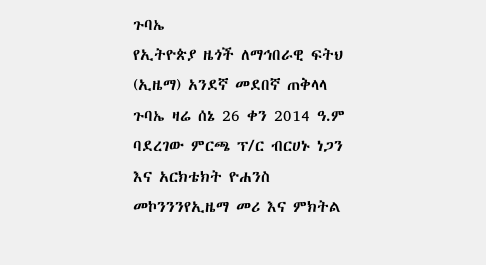ጉባኤ
የኢትዮጵያ ዜጎች ለማኅበራዊ ፍትህ (ኢዜማ) አንደኛ መደበኛ ጠቅላላ ጉባኤ ዛሬ ሰኔ 26 ቀን 2014 ዓ.ም ባደረገው ምርጫ ፕ/ር ብርሀኑ ነጋን እና አርክቴክት ዮሐንስ መኮንንንየኢዜማ መሪ እና ምክትል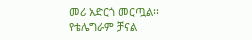መሪ አድርጎ መርጧል፡፡
የቴሌግራም ቻናል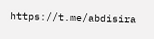https://t.me/abdisira